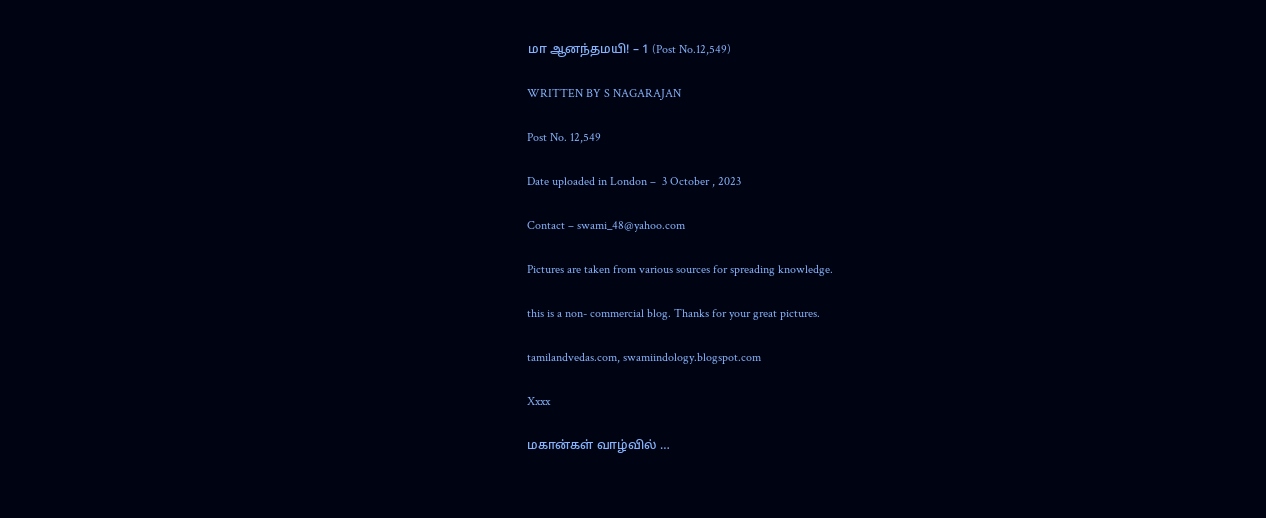மா ஆனந்தமயி! – 1 (Post No.12,549)

WRITTEN BY S NAGARAJAN

Post No. 12,549

Date uploaded in London –  3 October , 2023

Contact – swami_48@yahoo.com

Pictures are taken from various sources for spreading knowledge.

this is a non- commercial blog. Thanks for your great pictures.

tamilandvedas.com, swamiindology.blogspot.com

Xxxx

மகான்கள் வாழ்வில் …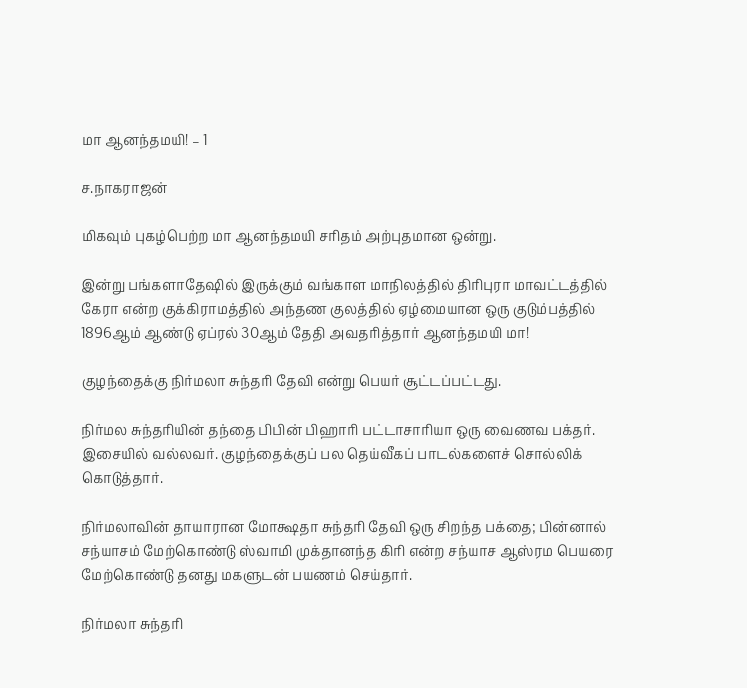மா ஆனந்தமயி! – 1

ச.நாகராஜன்

மிகவும் புகழ்பெற்ற மா ஆனந்தமயி சரிதம் அற்புதமான ஒன்று.

இன்று பங்களாதேஷில் இருக்கும் வங்காள மாநிலத்தில் திரிபுரா மாவட்டத்தில் கேரா என்ற குக்கிராமத்தில் அந்தண குலத்தில் ஏழ்மையான ஒரு குடும்பத்தில் 1896ஆம் ஆண்டு ஏப்ரல் 30ஆம் தேதி அவதரித்தார் ஆனந்தமயி மா!

குழந்தைக்கு நிர்மலா சுந்தரி தேவி என்று பெயர் சூட்டப்பட்டது.

நிர்மல சுந்தரியின் தந்தை பிபின் பிஹாரி பட்டாசாரியா ஒரு வைணவ பக்தர். இசையில் வல்லவர். குழந்தைக்குப் பல தெய்வீகப் பாடல்களைச் சொல்லிக் கொடுத்தார்.

நிர்மலாவின் தாயாரான மோக்ஷதா சுந்தரி தேவி ஒரு சிறந்த பக்தை; பின்னால் சந்யாசம் மேற்கொண்டு ஸ்வாமி முக்தானந்த கிரி என்ற சந்யாச ஆஸ்ரம பெயரை மேற்கொண்டு தனது மகளுடன் பயணம் செய்தார்.

நிர்மலா சுந்தரி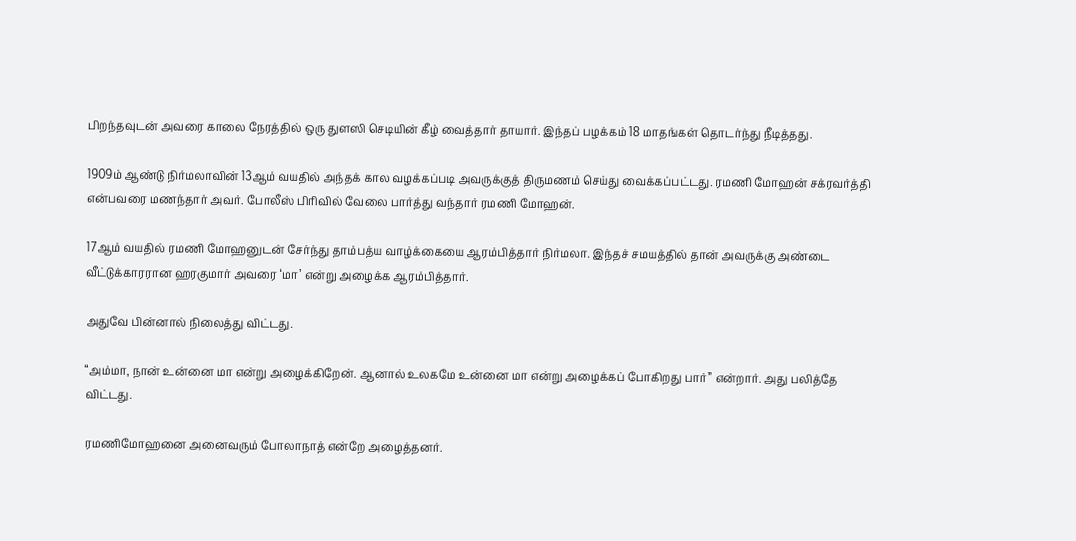பிறந்தவுடன் அவரை காலை நேரத்தில் ஒரு துளஸி செடியின் கீழ் வைத்தார் தாயார். இந்தப் பழக்கம் 18 மாதங்கள் தொடர்ந்து நீடித்தது.

1909ம் ஆண்டு நிர்மலாவின் 13ஆம் வயதில் அந்தக் கால வழக்கப்படி அவருக்குத் திருமணம் செய்து வைக்கப்பட்டது. ரமணி மோஹன் சக்ரவர்த்தி என்பவரை மணந்தார் அவர். போலீஸ் பிரிவில் வேலை பார்த்து வந்தார் ரமணி மோஹன்.

17ஆம் வயதில் ரமணி மோஹனுடன் சேர்ந்து தாம்பத்ய வாழ்க்கையை ஆரம்பித்தார் நிர்மலா. இந்தச் சமயத்தில் தான் அவருக்கு அண்டை வீட்டுக்காரரான ஹரகுமார் அவரை ‘மா’ என்று அழைக்க ஆரம்பித்தார்.

அதுவே பின்னால் நிலைத்து விட்டது.

“அம்மா, நான் உன்னை மா என்று அழைக்கிறேன். ஆனால் உலகமே உன்னை மா என்று அழைக்கப் போகிறது பார்” என்றார். அது பலித்தே விட்டது.

ரமணிமோஹனை அனைவரும் போலாநாத் என்றே அழைத்தனர்.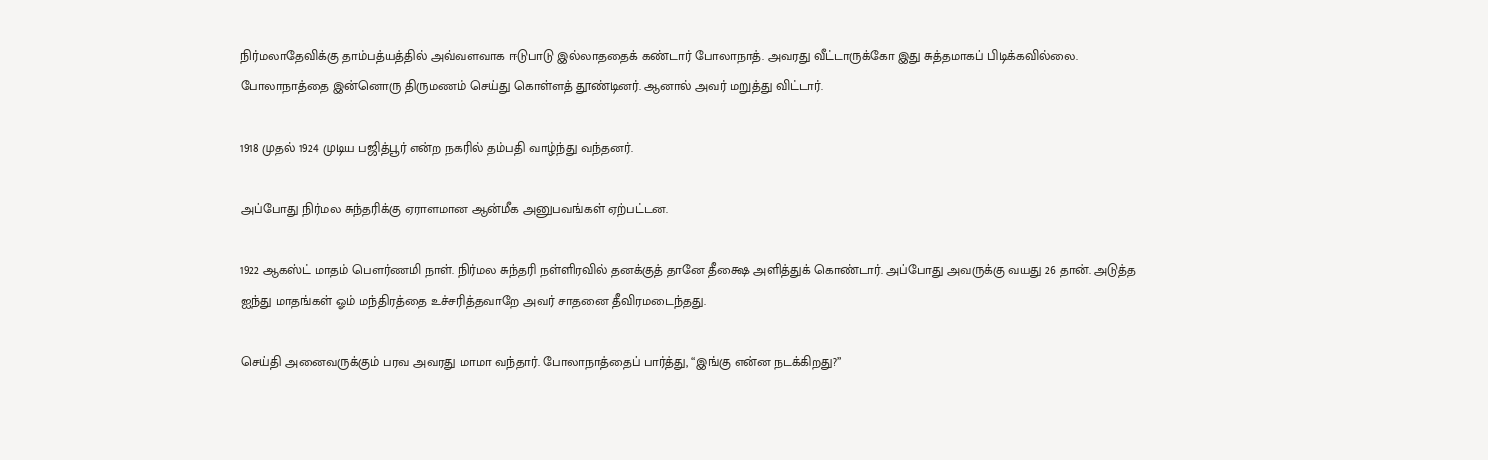நிர்மலாதேவிக்கு தாம்பத்யத்தில் அவ்வளவாக ஈடுபாடு இல்லாததைக் கண்டார் போலாநாத். அவரது வீட்டாருக்கோ இது சுத்தமாகப் பிடிக்கவில்லை. போலாநாத்தை இன்னொரு திருமணம் செய்து கொள்ளத் தூண்டினர். ஆனால் அவர் மறுத்து விட்டார்.

1918 முதல் 1924 முடிய பஜித்பூர் என்ற நகரில் தம்பதி வாழ்ந்து வந்தனர்.

அப்போது நிர்மல சுந்தரிக்கு ஏராளமான ஆன்மீக அனுபவங்கள் ஏற்பட்டன.

1922 ஆகஸ்ட் மாதம் பௌர்ணமி நாள். நிர்மல சுந்தரி நள்ளிரவில் தனக்குத் தானே தீக்ஷை அளித்துக் கொண்டார். அப்போது அவருக்கு வயது 26 தான். அடுத்த ஐந்து மாதங்கள் ஓம் மந்திரத்தை உச்சரித்தவாறே அவர் சாதனை தீவிரமடைந்தது.

செய்தி அனைவருக்கும் பரவ அவரது மாமா வந்தார். போலாநாத்தைப் பார்த்து, “இங்கு என்ன நடக்கிறது?”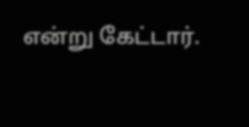என்று கேட்டார்.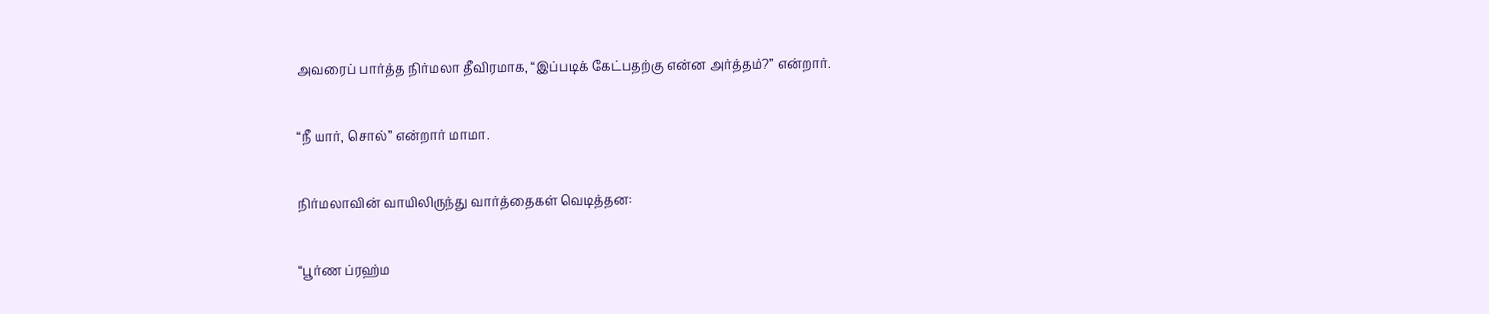அவரைப் பார்த்த நிர்மலா தீவிரமாக, “இப்படிக் கேட்பதற்கு என்ன அர்த்தம்?” என்றார்.

“நீ யார், சொல்” என்றார் மாமா.

நிர்மலாவின் வாயிலிருந்து வார்த்தைகள் வெடித்தன:

“பூர்ண ப்ரஹ்ம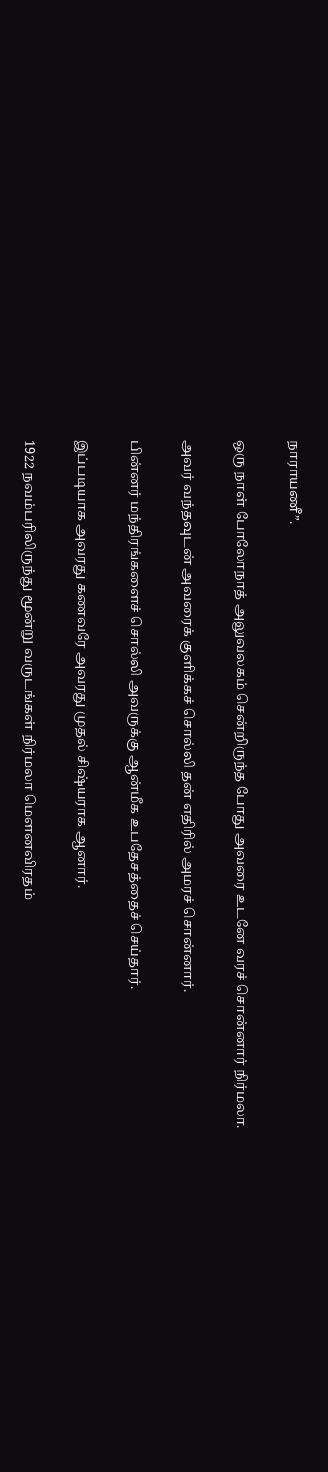நாராயணீ”.

ஒரு நாள் போலோநாத் அலுவலகம் சென்றிருந்த போது அவரை உடனே வரச் சொன்னார் நிர்மலா.

அவர் வந்தவுடன் அவரைக் குளிக்கச் சொல்லி தன் எதிரில் அமரச் சொன்னார்.

பின்னர் மந்திரங்களைச் சொல்லி அவருக்கு ஆன்மீக உபதேசத்தைச் செய்தார்.

இப்படியாக அவரது கணவரே அவரது முதல் சிஷ்யராக ஆனார்.

1922 நவம்பரிலிருந்து மூன்று வருடங்கள் நிர்மலா மௌனவிரதம்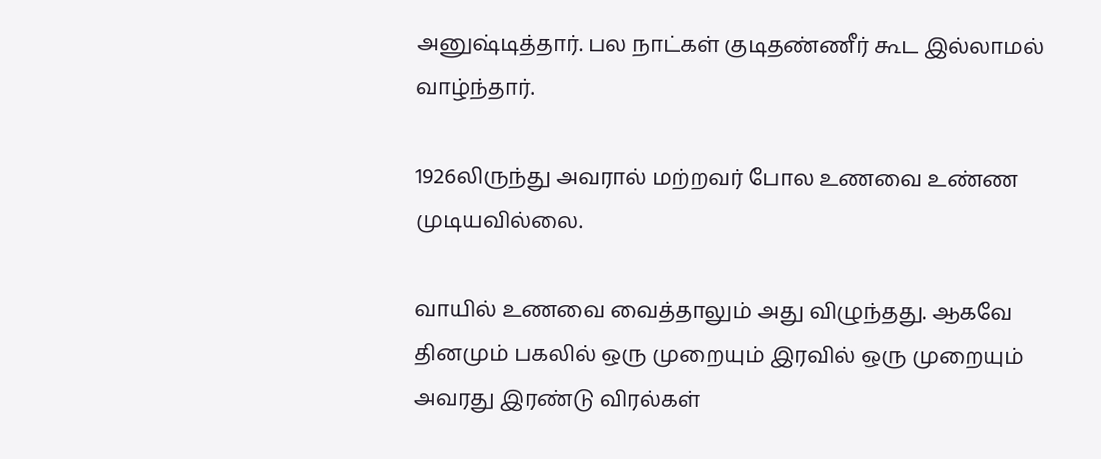அனுஷ்டித்தார். பல நாட்கள் குடிதண்ணீர் கூட இல்லாமல் வாழ்ந்தார்.

1926லிருந்து அவரால் மற்றவர் போல உணவை உண்ண முடியவில்லை.

வாயில் உணவை வைத்தாலும் அது விழுந்தது. ஆகவே தினமும் பகலில் ஒரு முறையும் இரவில் ஒரு முறையும் அவரது இரண்டு விரல்கள்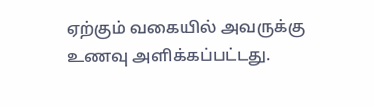ஏற்கும் வகையில் அவருக்கு உணவு அளிக்கப்பட்டது.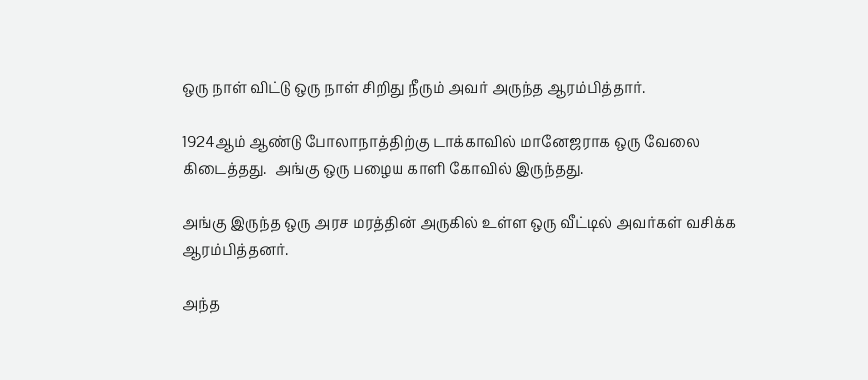ஒரு நாள் விட்டு ஒரு நாள் சிறிது நீரும் அவர் அருந்த ஆரம்பித்தார்.

1924ஆம் ஆண்டு போலாநாத்திற்கு டாக்காவில் மானேஜராக ஒரு வேலை கிடைத்தது.  அங்கு ஒரு பழைய காளி கோவில் இருந்தது.

அங்கு இருந்த ஒரு அரச மரத்தின் அருகில் உள்ள ஒரு வீட்டில் அவர்கள் வசிக்க ஆரம்பித்தனர்.

அந்த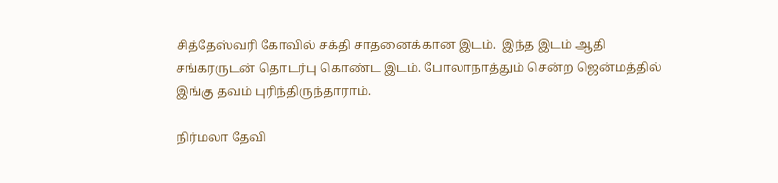சித்தேஸ்வரி கோவில் சக்தி சாதனைக்கான இடம்.  இந்த இடம் ஆதி சங்கரருடன் தொடர்பு கொண்ட இடம். போலாநாத்தும் சென்ற ஜென்மத்தில் இங்கு தவம் புரிந்திருந்தாராம்.

நிர்மலா தேவி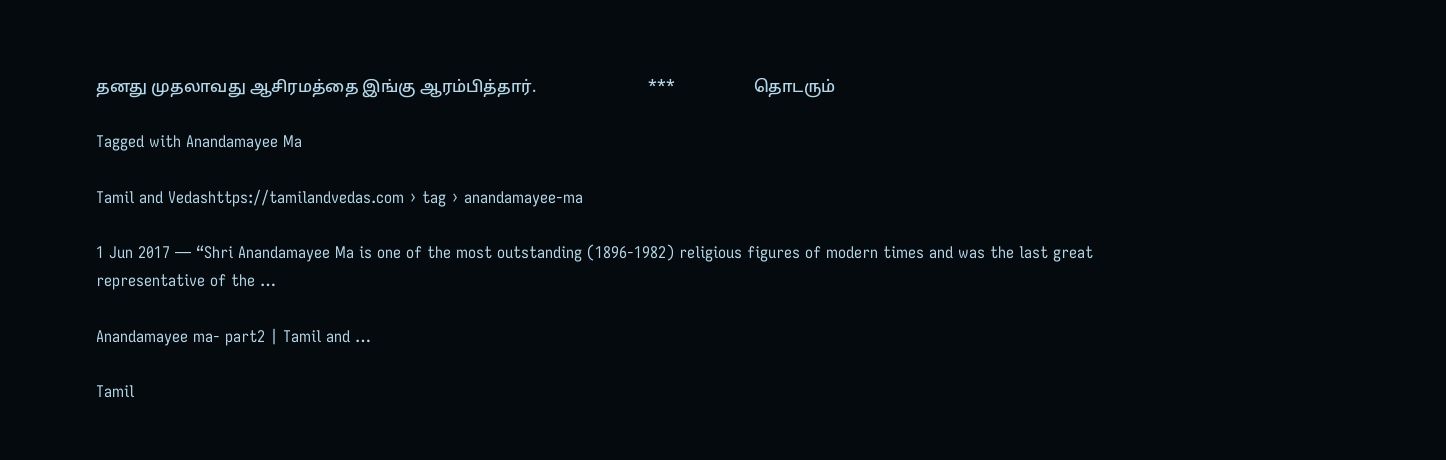தனது முதலாவது ஆசிரமத்தை இங்கு ஆரம்பித்தார்.                           ***                   தொடரும்

Tagged with Anandamayee Ma

Tamil and Vedashttps://tamilandvedas.com › tag › anandamayee-ma

1 Jun 2017 — “Shri Anandamayee Ma is one of the most outstanding (1896-1982) religious figures of modern times and was the last great representative of the …

Anandamayee ma- part2 | Tamil and …

Tamil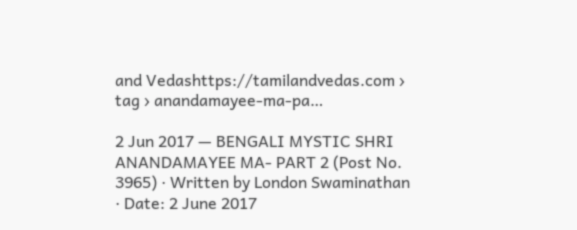and Vedashttps://tamilandvedas.com › tag › anandamayee-ma-pa…

2 Jun 2017 — BENGALI MYSTIC SHRI ANANDAMAYEE MA- PART 2 (Post No. 3965) · Written by London Swaminathan · Date: 2 June 2017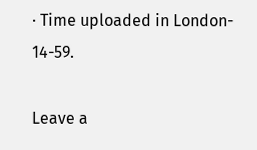· Time uploaded in London- 14-59.

Leave a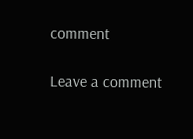comment

Leave a comment